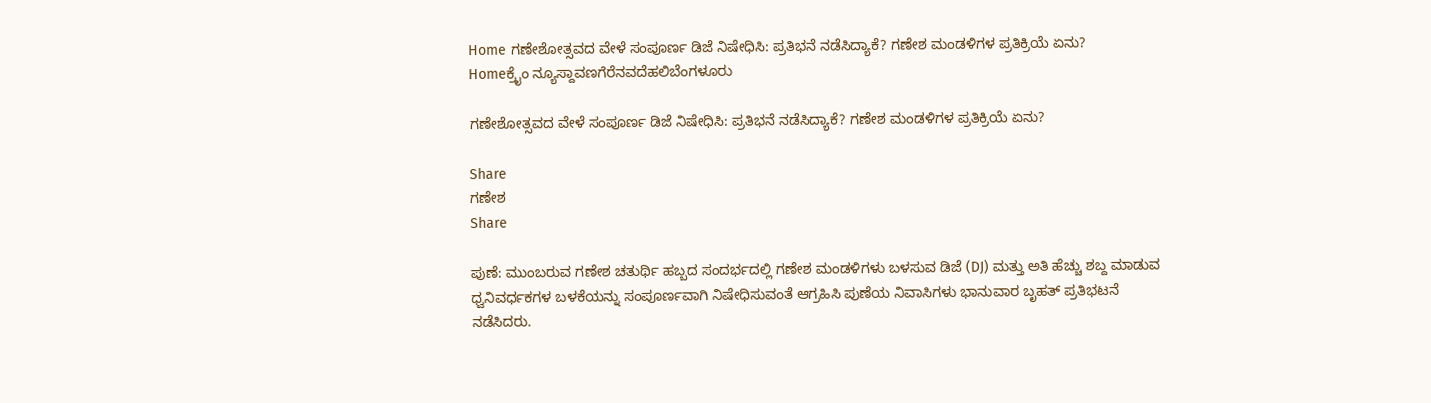Home ಗಣೇಶೋತ್ಸವದ ವೇಳೆ ಸಂಪೂರ್ಣ ಡಿಜೆ ನಿಷೇಧಿಸಿ: ಪ್ರತಿಭನೆ ನಡೆಸಿದ್ಯಾಕೆ? ಗಣೇಶ ಮಂಡಳಿಗಳ ಪ್ರತಿಕ್ರಿಯೆ ಏನು?
Homeಕ್ರೈಂ ನ್ಯೂಸ್ದಾವಣಗೆರೆನವದೆಹಲಿಬೆಂಗಳೂರು

ಗಣೇಶೋತ್ಸವದ ವೇಳೆ ಸಂಪೂರ್ಣ ಡಿಜೆ ನಿಷೇಧಿಸಿ: ಪ್ರತಿಭನೆ ನಡೆಸಿದ್ಯಾಕೆ? ಗಣೇಶ ಮಂಡಳಿಗಳ ಪ್ರತಿಕ್ರಿಯೆ ಏನು?

Share
ಗಣೇಶ
Share

ಪುಣೆ: ಮುಂಬರುವ ಗಣೇಶ ಚತುರ್ಥಿ ಹಬ್ಬದ ಸಂದರ್ಭದಲ್ಲಿ ಗಣೇಶ ಮಂಡಳಿಗಳು ಬಳಸುವ ಡಿಜೆ (DJ) ಮತ್ತು ಅತಿ ಹೆಚ್ಚು ಶಬ್ದ ಮಾಡುವ ಧ್ವನಿವರ್ಧಕಗಳ ಬಳಕೆಯನ್ನು ಸಂಪೂರ್ಣವಾಗಿ ನಿಷೇಧಿಸುವಂತೆ ಆಗ್ರಹಿಸಿ ಪುಣೆಯ ನಿವಾಸಿಗಳು ಭಾನುವಾರ ಬೃಹತ್ ಪ್ರತಿಭಟನೆ ನಡೆಸಿದರು.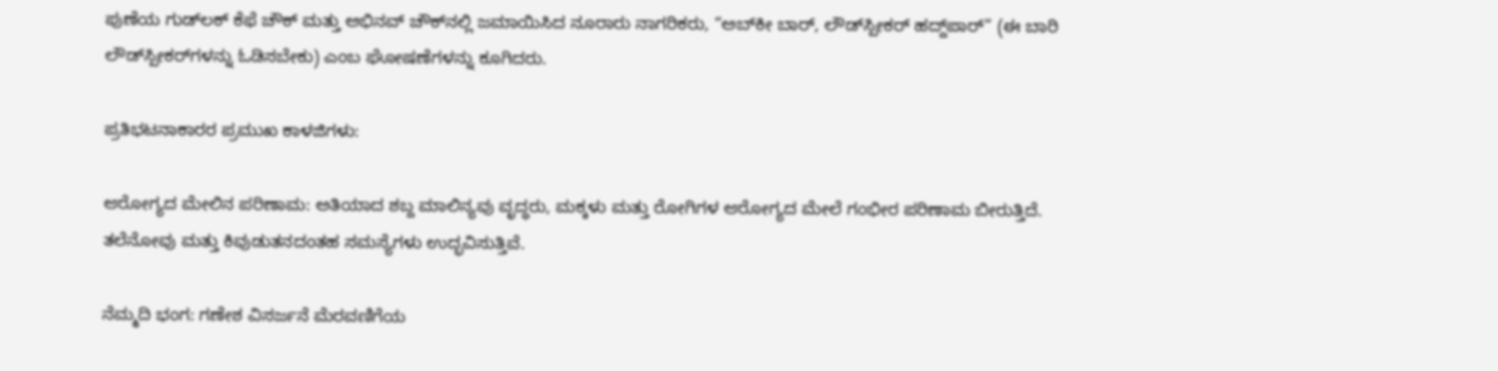ಪುಣೆಯ ಗುಡ್‌ಲಕ್ ಕೆಫೆ ಚೌಕ್ ಮತ್ತು ಅಭಿನವ್ ಚೌಕ್‌ನಲ್ಲಿ ಜಮಾಯಿಸಿದ ನೂರಾರು ನಾಗರಿಕರು, “ಅಬ್‌ಕೀ ಬಾರ್, ಲೌಡ್‌ಸ್ಪೀಕರ್ ಹದ್ದ್‌ಪಾರ್” (ಈ ಬಾರಿ ಲೌಡ್‌ಸ್ಪೀಕರ್‌ಗಳನ್ನು ಓಡಿಸಬೇಕು) ಎಂಬ ಘೋಷಣೆಗಳನ್ನು ಕೂಗಿದರು.

ಪ್ರತಿಭಟನಾಕಾರರ ಪ್ರಮುಖ ಕಾಳಜಿಗಳು:

ಆರೋಗ್ಯದ ಮೇಲಿನ ಪರಿಣಾಮ: ಅತಿಯಾದ ಶಬ್ದ ಮಾಲಿನ್ಯವು ವೃದ್ಧರು, ಮಕ್ಕಳು ಮತ್ತು ರೋಗಿಗಳ ಆರೋಗ್ಯದ ಮೇಲೆ ಗಂಭೀರ ಪರಿಣಾಮ ಬೀರುತ್ತಿದೆ. ತಲೆನೋವು ಮತ್ತು ಕಿವುಡುತನದಂತಹ ಸಮಸ್ಯೆಗಳು ಉದ್ಭವಿಸುತ್ತಿವೆ.

ನೆಮ್ಮದಿ ಭಂಗ: ಗಣೇಶ ವಿಸರ್ಜನೆ ಮೆರವಣಿಗೆಯ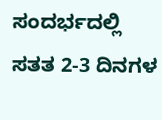ಸಂದರ್ಭದಲ್ಲಿ ಸತತ 2-3 ದಿನಗಳ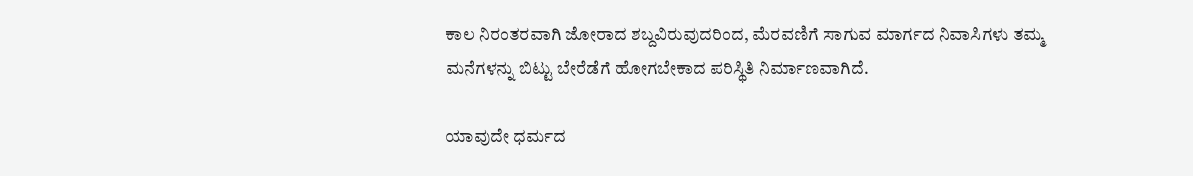ಕಾಲ ನಿರಂತರವಾಗಿ ಜೋರಾದ ಶಬ್ದವಿರುವುದರಿಂದ, ಮೆರವಣಿಗೆ ಸಾಗುವ ಮಾರ್ಗದ ನಿವಾಸಿಗಳು ತಮ್ಮ ಮನೆಗಳನ್ನು ಬಿಟ್ಟು ಬೇರೆಡೆಗೆ ಹೋಗಬೇಕಾದ ಪರಿಸ್ಥಿತಿ ನಿರ್ಮಾಣವಾಗಿದೆ.

ಯಾವುದೇ ಧರ್ಮದ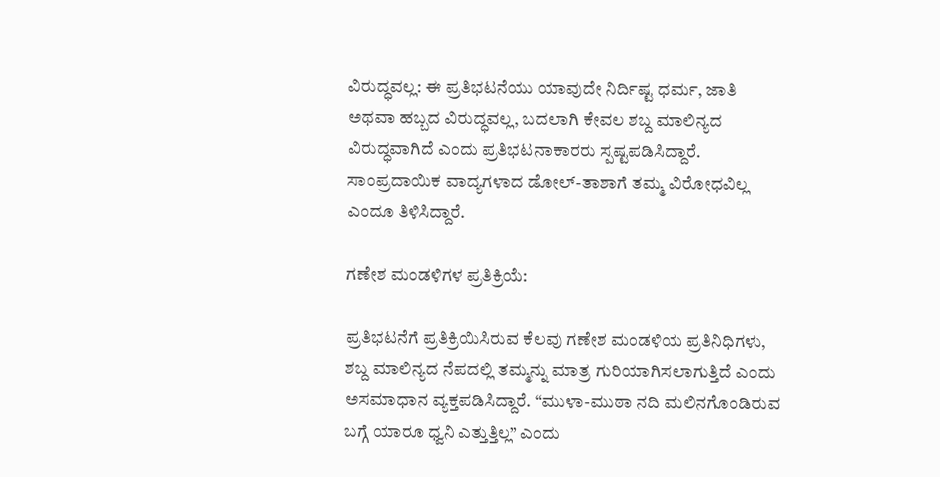ವಿರುದ್ಧವಲ್ಲ: ಈ ಪ್ರತಿಭಟನೆಯು ಯಾವುದೇ ನಿರ್ದಿಷ್ಟ ಧರ್ಮ, ಜಾತಿ ಅಥವಾ ಹಬ್ಬದ ವಿರುದ್ಧವಲ್ಲ, ಬದಲಾಗಿ ಕೇವಲ ಶಬ್ದ ಮಾಲಿನ್ಯದ ವಿರುದ್ಧವಾಗಿದೆ ಎಂದು ಪ್ರತಿಭಟನಾಕಾರರು ಸ್ಪಷ್ಟಪಡಿಸಿದ್ದಾರೆ. ಸಾಂಪ್ರದಾಯಿಕ ವಾದ್ಯಗಳಾದ ಡೋಲ್-ತಾಶಾಗೆ ತಮ್ಮ ವಿರೋಧವಿಲ್ಲ ಎಂದೂ ತಿಳಿಸಿದ್ದಾರೆ.

ಗಣೇಶ ಮಂಡಳಿಗಳ ಪ್ರತಿಕ್ರಿಯೆ:

ಪ್ರತಿಭಟನೆಗೆ ಪ್ರತಿಕ್ರಿಯಿಸಿರುವ ಕೆಲವು ಗಣೇಶ ಮಂಡಳಿಯ ಪ್ರತಿನಿಧಿಗಳು, ಶಬ್ದ ಮಾಲಿನ್ಯದ ನೆಪದಲ್ಲಿ ತಮ್ಮನ್ನು ಮಾತ್ರ ಗುರಿಯಾಗಿಸಲಾಗುತ್ತಿದೆ ಎಂದು ಅಸಮಾಧಾನ ವ್ಯಕ್ತಪಡಿಸಿದ್ದಾರೆ. “ಮುಳಾ-ಮುಠಾ ನದಿ ಮಲಿನಗೊಂಡಿರುವ ಬಗ್ಗೆ ಯಾರೂ ಧ್ವನಿ ಎತ್ತುತ್ತಿಲ್ಲ” ಎಂದು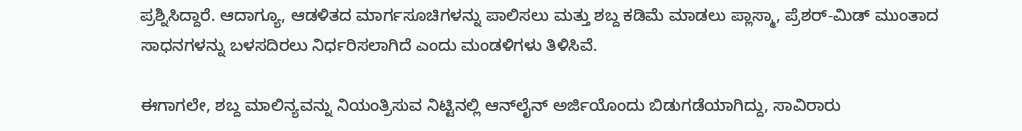ಪ್ರಶ್ನಿಸಿದ್ದಾರೆ. ಆದಾಗ್ಯೂ, ಆಡಳಿತದ ಮಾರ್ಗಸೂಚಿಗಳನ್ನು ಪಾಲಿಸಲು ಮತ್ತು ಶಬ್ದ ಕಡಿಮೆ ಮಾಡಲು ಪ್ಲಾಸ್ಮಾ, ಪ್ರೆಶರ್-ಮಿಡ್ ಮುಂತಾದ ಸಾಧನಗಳನ್ನು ಬಳಸದಿರಲು ನಿರ್ಧರಿಸಲಾಗಿದೆ ಎಂದು ಮಂಡಳಿಗಳು ತಿಳಿಸಿವೆ.

ಈಗಾಗಲೇ, ಶಬ್ದ ಮಾಲಿನ್ಯವನ್ನು ನಿಯಂತ್ರಿಸುವ ನಿಟ್ಟಿನಲ್ಲಿ ಆನ್‌ಲೈನ್ ಅರ್ಜಿಯೊಂದು ಬಿಡುಗಡೆಯಾಗಿದ್ದು, ಸಾವಿರಾರು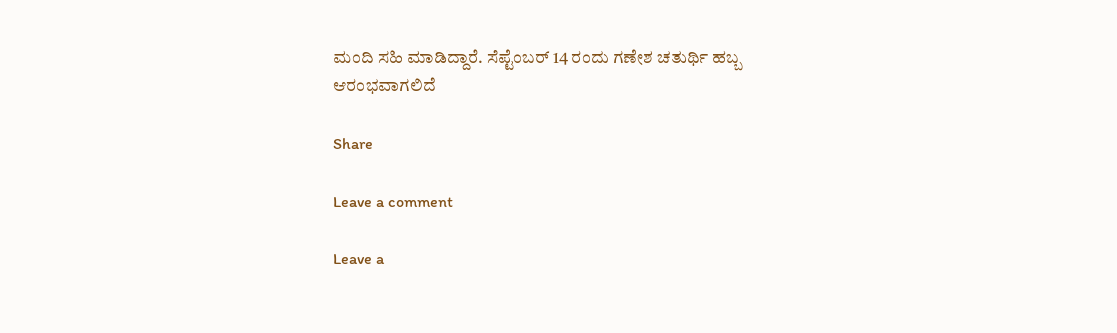ಮಂದಿ ಸಹಿ ಮಾಡಿದ್ದಾರೆ. ಸೆಪ್ಟೆಂಬರ್ 14 ರಂದು ಗಣೇಶ ಚತುರ್ಥಿ ಹಬ್ಬ ಆರಂಭವಾಗಲಿದೆ

Share

Leave a comment

Leave a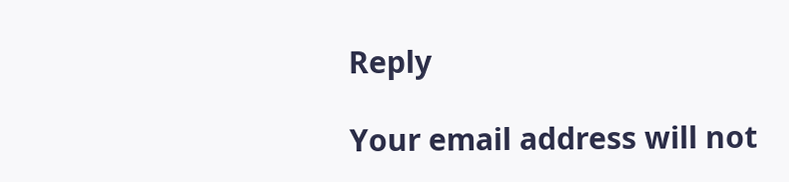Reply

Your email address will not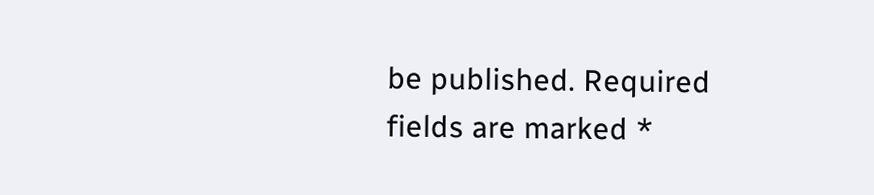be published. Required fields are marked *